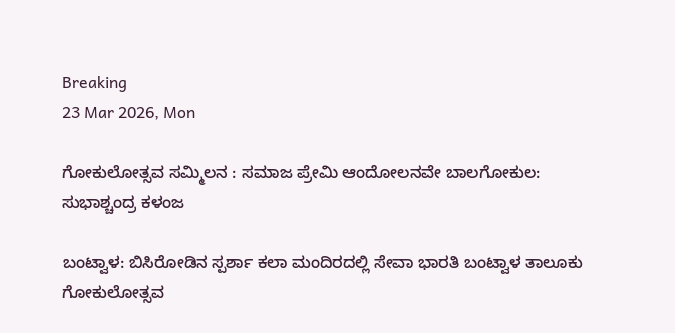Breaking
23 Mar 2026, Mon

ಗೋಕುಲೋತ್ಸವ‌ ಸಮ್ಮಿಲನ : ಸಮಾಜ ಪ್ರೇಮಿ ಆಂದೋಲನವೇ ಬಾಲಗೋಕುಲ: ಸುಭಾಶ್ಚಂದ್ರ ಕಳಂಜ

ಬಂಟ್ವಾಳ: ಬಿಸಿರೋಡಿನ ಸ್ಪರ್ಶಾ ಕಲಾ ಮಂದಿರದಲ್ಲಿ ಸೇವಾ ಭಾರತಿ ಬಂಟ್ವಾಳ ತಾಲೂಕು ಗೋಕುಲೋತ್ಸವ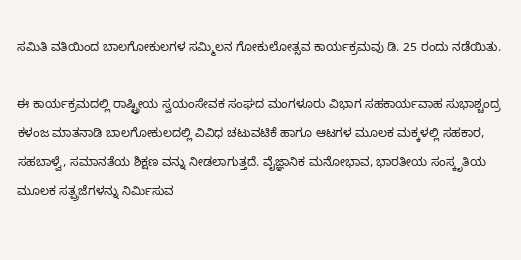ಸಮಿತಿ ವತಿಯಿಂದ ಬಾಲಗೋಕುಲಗಳ ಸಮ್ಮಿಲನ ಗೋಕುಲೋತ್ಸವ ಕಾರ್ಯಕ್ರಮವು ಡಿ. 25 ರಂದು ನಡೆಯಿತು.

ಈ ಕಾರ್ಯಕ್ರಮದಲ್ಲಿ ರಾಷ್ಟ್ರೀಯ ಸ್ವಯಂಸೇವಕ ಸಂಘದ ಮಂಗಳೂರು ವಿಭಾಗ ಸಹಕಾರ್ಯವಾಹ ಸುಭಾಶ್ಚಂದ್ರ ಕಳಂಜ ಮಾತನಾಡಿ ಬಾಲಗೋಕುಲದಲ್ಲಿ ವಿವಿಧ ಚಟುವಟಿಕೆ ಹಾಗೂ ಆಟಗಳ ಮೂಲಕ ಮಕ್ಕಳಲ್ಲಿ ಸಹಕಾರ, ಸಹಬಾಳ್ವೆ, ಸಮಾನತೆಯ ಶಿಕ್ಷಣ ವನ್ನು ನೀಡಲಾಗುತ್ತದೆ. ವೈಜ್ಞಾನಿಕ ಮನೋಭಾವ, ಭಾರತೀಯ ಸಂಸ್ಕೃತಿಯ ಮೂಲಕ ಸತ್ಪ್ರಜೆಗಳನ್ನು ನಿರ್ಮಿಸುವ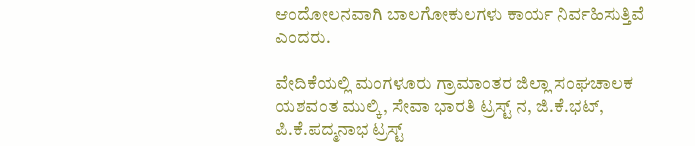ಆಂದೋಲನವಾಗಿ ಬಾಲಗೋಕುಲಗಳು ಕಾರ್ಯ ನಿರ್ವಹಿಸುತ್ತಿವೆ ಎಂದರು.

ವೇದಿಕೆಯಲ್ಲಿ ಮಂಗಳೂರು ಗ್ರಾಮಾಂತರ ಜಿಲ್ಲಾ ಸಂಘಚಾಲಕ ಯಶವಂತ ಮುಲ್ಕಿ, ಸೇವಾ ಭಾರತಿ ಟ್ರಸ್ಟ್ ನ, ಜಿ.ಕೆ.ಭಟ್, ಪಿ.ಕೆ.ಪದ್ಮನಾಭ ಟ್ರಸ್ಟ್‌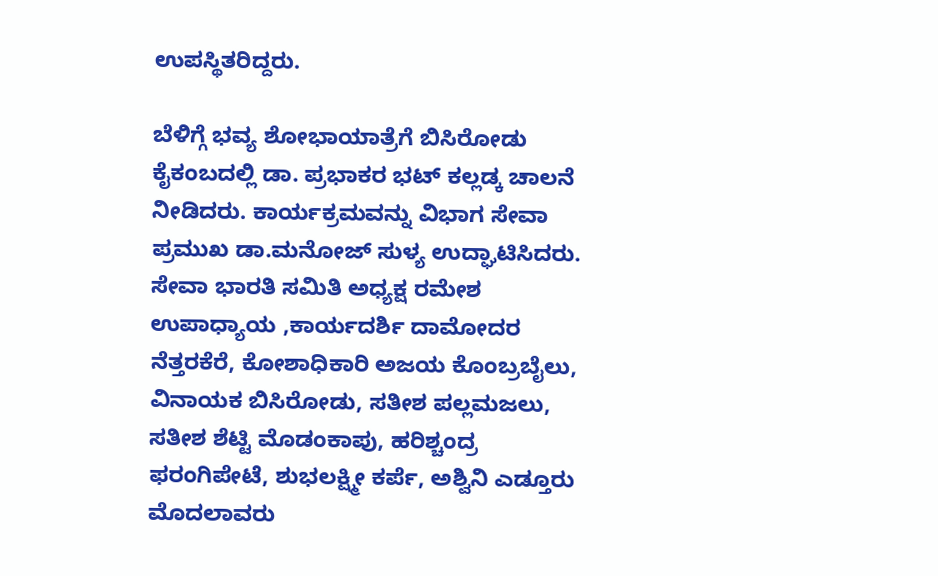ಉಪಸ್ಥಿತರಿದ್ದರು.

ಬೆಳಿಗ್ಗೆ ಭವ್ಯ ಶೋಭಾಯಾತ್ರೆಗೆ ಬಿಸಿರೋಡು ಕೈಕಂಬದಲ್ಲಿ ಡಾ. ಪ್ರಭಾಕರ ಭಟ್ ಕಲ್ಲಡ್ಕ ಚಾಲನೆ ನೀಡಿದರು. ಕಾರ್ಯಕ್ರಮವನ್ನು ವಿಭಾಗ ಸೇವಾ ಪ್ರಮುಖ ಡಾ.ಮನೋಜ್ ಸುಳ್ಯ ಉದ್ಘಾಟಿಸಿದರು. ಸೇವಾ ಭಾರತಿ ಸಮಿತಿ ಅಧ್ಯಕ್ಷ ರಮೇಶ ಉಪಾಧ್ಯಾಯ ,ಕಾರ್ಯದರ್ಶಿ ದಾಮೋದರ ನೆತ್ತರಕೆರೆ, ಕೋಶಾಧಿಕಾರಿ ಅಜಯ ಕೊಂಬ್ರಬೈಲು, ವಿನಾಯಕ ಬಿಸಿರೋಡು, ಸತೀಶ ಪಲ್ಲಮಜಲು, ಸತೀಶ ಶೆಟ್ಟಿ ಮೊಡಂಕಾಪು, ಹರಿಶ್ಚಂದ್ರ ಫರಂಗಿಪೇಟೆ, ಶುಭಲಕ್ಷ್ಮೀ ಕರ್ಪೆ, ಅಶ್ವಿನಿ ಎಡ್ತೂರು ಮೊದಲಾವರು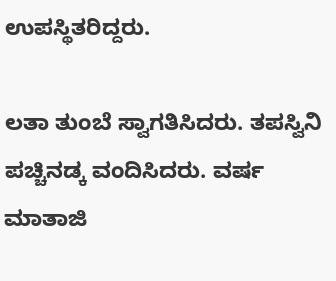ಉಪಸ್ಥಿತರಿದ್ದರು.

ಲತಾ ತುಂಬೆ ಸ್ವಾಗತಿಸಿದರು. ತಪಸ್ವಿನಿ ಪಚ್ಚಿನಡ್ಕ ವಂದಿಸಿದರು. ವರ್ಷ ಮಾತಾಜಿ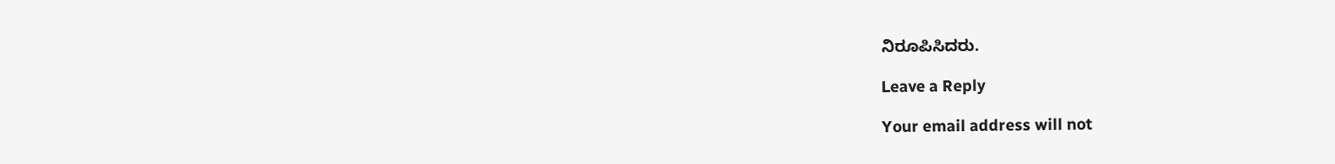ನಿರೂಪಿಸಿದರು.

Leave a Reply

Your email address will not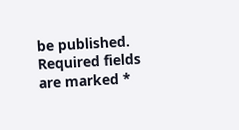be published. Required fields are marked *